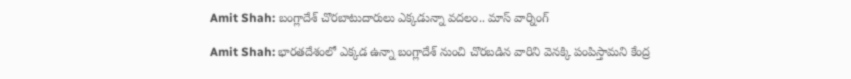Amit Shah: బంగ్లాదేశ్ చొరబాటుదారులు ఎక్కడున్నా వదలం.. మాస్ వార్నింగ్

Amit Shah: భారతదేశంలో ఎక్కడ ఉన్నా బంగ్లాదేశ్ నుంచి చొరబడిన వారిని వెనక్కి పంపిస్తామని కేంద్ర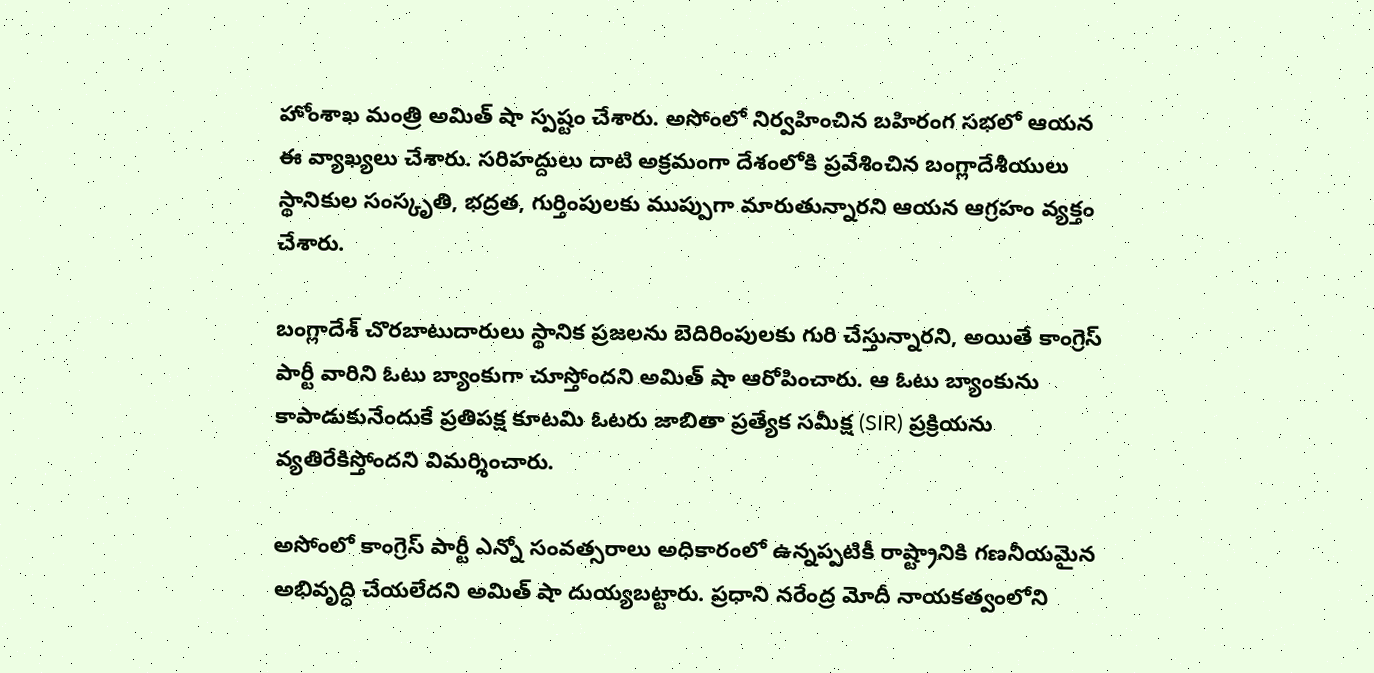హోంశాఖ మంత్రి అమిత్ షా స్పష్టం చేశారు. అసోంలో నిర్వహించిన బహిరంగ సభలో ఆయన ఈ వ్యాఖ్యలు చేశారు. సరిహద్దులు దాటి అక్రమంగా దేశంలోకి ప్రవేశించిన బంగ్లాదేశీయులు స్థానికుల సంస్కృతి, భద్రత, గుర్తింపులకు ముప్పుగా మారుతున్నారని ఆయన ఆగ్రహం వ్యక్తం చేశారు.

బంగ్లాదేశ్ చొరబాటుదారులు స్థానిక ప్రజలను బెదిరింపులకు గురి చేస్తున్నారని, అయితే కాంగ్రెస్ పార్టీ వారిని ఓటు బ్యాంకుగా చూస్తోందని అమిత్ షా ఆరోపించారు. ఆ ఓటు బ్యాంకును కాపాడుకునేందుకే ప్రతిపక్ష కూటమి ఓటరు జాబితా ప్రత్యేక సమీక్ష (SIR) ప్రక్రియను వ్యతిరేకిస్తోందని విమర్శించారు.

అసోంలో కాంగ్రెస్ పార్టీ ఎన్నో సంవత్సరాలు అధికారంలో ఉన్నప్పటికీ రాష్ట్రానికి గణనీయమైన అభివృద్ధి చేయలేదని అమిత్ షా దుయ్యబట్టారు. ప్రధాని నరేంద్ర మోదీ నాయకత్వంలోని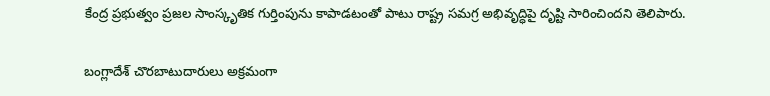కేంద్ర ప్రభుత్వం ప్రజల సాంస్కృతిక గుర్తింపును కాపాడటంతో పాటు రాష్ట్ర సమగ్ర అభివృద్ధిపై దృష్టి సారించిందని తెలిపారు.

బంగ్లాదేశ్ చొరబాటుదారులు అక్రమంగా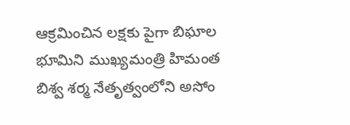ఆక్రమించిన లక్షకు పైగా బిఘాల భూమిని ముఖ్యమంత్రి హిమంత బిశ్వ శర్మ నేతృత్వంలోని అసోం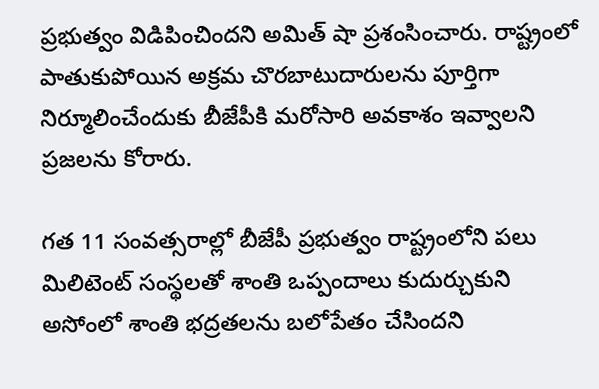ప్రభుత్వం విడిపించిందని అమిత్ షా ప్రశంసించారు. రాష్ట్రంలో పాతుకుపోయిన అక్రమ చొరబాటుదారులను పూర్తిగా నిర్మూలించేందుకు బీజేపీకి మరోసారి అవకాశం ఇవ్వాలని ప్రజలను కోరారు.

గత 11 సంవత్సరాల్లో బీజేపీ ప్రభుత్వం రాష్ట్రంలోని పలు మిలిటెంట్ సంస్థలతో శాంతి ఒప్పందాలు కుదుర్చుకుని అసోంలో శాంతి భద్రతలను బలోపేతం చేసిందని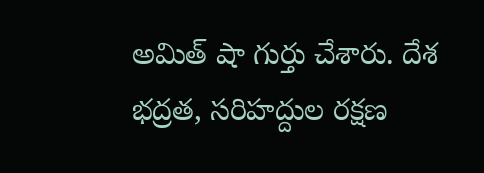అమిత్ షా గుర్తు చేశారు. దేశ భద్రత, సరిహద్దుల రక్షణ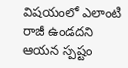విషయంలో ఎలాంటి రాజీ ఉండదని ఆయన స్పష్టం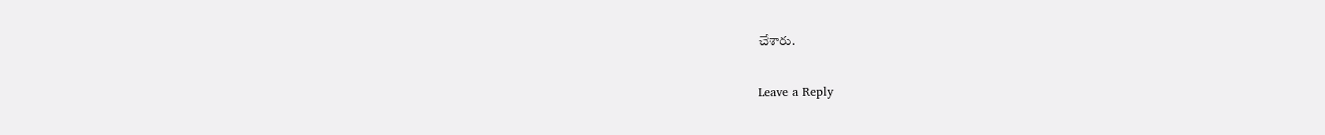చేశారు.

Leave a Reply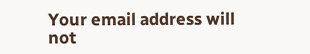Your email address will not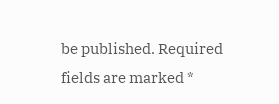be published. Required fields are marked *